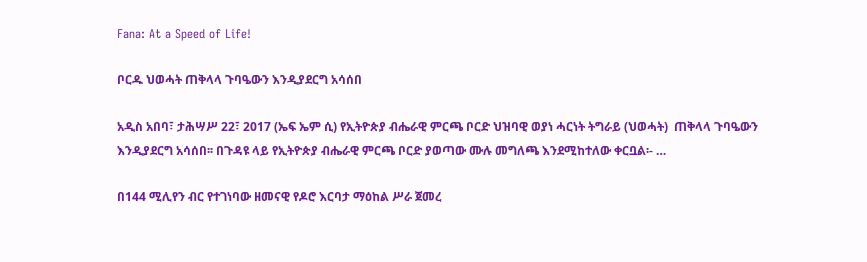Fana: At a Speed of Life!

ቦርዱ ህወሓት ጠቅላላ ጉባዔውን እንዲያደርግ አሳሰበ

አዲስ አበባ፣ ታሕሣሥ 22፣ 2017 (ኤፍ ኤም ሲ) የኢትዮጵያ ብሔራዊ ምርጫ ቦርድ ህዝባዊ ወያነ ሓርነት ትግራይ (ህወሓት)  ጠቅላላ ጉባዔውን እንዲያደርግ አሳሰበ፡፡ በጉዳዩ ላይ የኢትዮጵያ ብሔራዊ ምርጫ ቦርድ ያወጣው ሙሉ መግለጫ እንደሚከተለው ቀርቧል፡- …

በ144 ሚሊየን ብር የተገነባው ዘመናዊ የዶሮ እርባታ ማዕከል ሥራ ጀመረ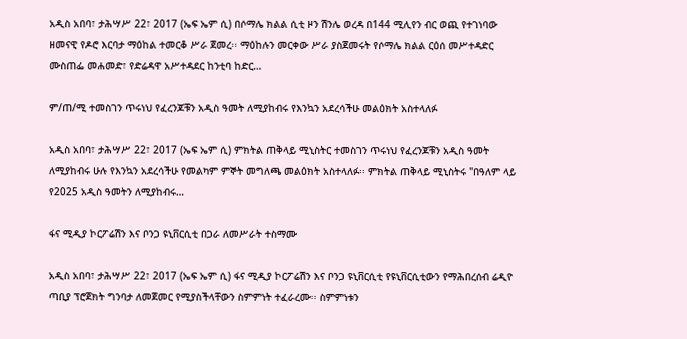አዲስ አበባ፣ ታሕሣሥ 22፣ 2017 (ኤፍ ኤም ሲ) በሶማሌ ክልል ሲቲ ዞን ሽንሌ ወረዳ በ144 ሚሊየን ብር ወጪ የተገነባው ዘመናዊ የዶሮ እርባታ ማዕከል ተመርቆ ሥራ ጀመረ፡፡ ማዕከሉን መርቀው ሥራ ያስጀመሩት የሶማሌ ክልል ርዕሰ መሥተዳድር ሙስጠፌ መሐመድ፣ የድሬዳዋ አሥተዳደር ከንቲባ ከድር…

ም/ጠ/ሚ ተመስገን ጥሩነህ የፈረንጆቹን አዲስ ዓመት ለሚያከብሩ የእንኳን አደረሳችሁ መልዕክት አስተላለፉ

አዲስ አበባ፣ ታሕሣሥ 22፣ 2017 (ኤፍ ኤም ሲ) ምክትል ጠቅላይ ሚኒስትር ተመስገን ጥሩነህ የፈረንጆቹን አዲስ ዓመት ለሚያከብሩ ሁሉ የእንኳን አደረሳችሁ የመልካም ምኞት መግለጫ መልዕክት አስተላለፉ፡፡ ምክትል ጠቅላይ ሚኒስትሩ "በዓለም ላይ የ2025 አዲስ ዓመትን ለሚያከብሩ…

ፋና ሚዲያ ኮርፖሬሽን እና ቦንጋ ዩኒቨርሲቲ በጋራ ለመሥራት ተስማሙ

አዲስ አበባ፣ ታሕሣሥ 22፣ 2017 (ኤፍ ኤም ሲ) ፋና ሚዲያ ኮርፖሬሽን እና ቦንጋ ዩኒቨርሲቲ የዩኒቨርሲቲውን የማሕበረሰብ ሬዲዮ ጣቢያ ፕሮጀክት ግንባታ ለመጀመር የሚያስችላቸውን ስምምነት ተፈራረሙ፡፡ ስምምነቱን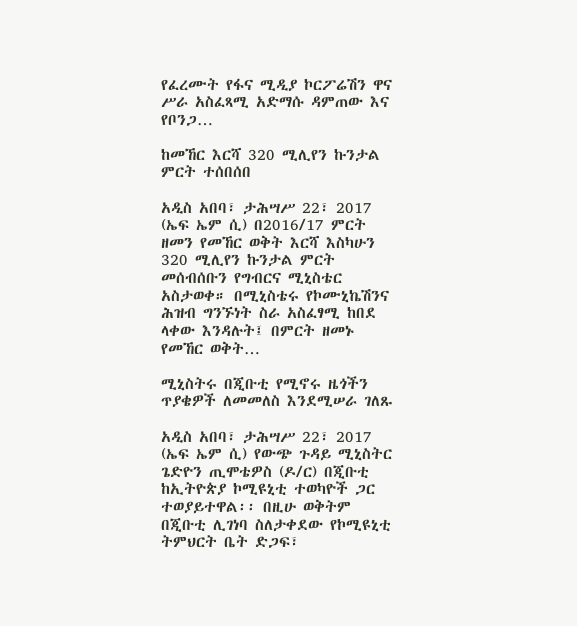የፈረሙት የፋና ሚዲያ ኮርፖሬሽን ዋና ሥራ አስፈጻሚ አድማሱ ዳምጠው እና የቦንጋ…

ከመኸር እርሻ 320 ሚሊየን ኩንታል ምርት ተሰበሰበ

አዲስ አበባ፣ ታሕሣሥ 22፣ 2017 (ኤፍ ኤም ሲ) በ2016/17 ምርት ዘመን የመኸር ወቅት እርሻ እስካሁን 320 ሚሊየን ኩንታል ምርት መሰብሰቡን የግብርና ሚኒስቴር አስታወቀ። በሚኒስቴሩ የኮሙኒኬሽንና ሕዝብ ግንኙነት ስራ አስፈፃሚ ከበደ ላቀው እንዳሉት፤ በምርት ዘመኑ የመኸር ወቅት…

ሚኒስትሩ በጂቡቲ የሚኖሩ ዜጎችን ጥያቄዎች ለመመለስ እንደሚሠራ ገለጹ

አዲስ አበባ፣ ታሕሣሥ 22፣ 2017 (ኤፍ ኤም ሲ) የውጭ ጉዳይ ሚኒስትር ጌድዮን ጢሞቴዎስ (ዶ/ር) በጂቡቲ ከኢትዮጵያ ኮሚዩኒቲ ተወካዮች ጋር ተወያይተዋል፡፡ በዚሁ ወቅትም በጂቡቲ ሊገነባ ስለታቀደው የኮሚዩኒቲ ትምህርት ቤት ድጋፍ፣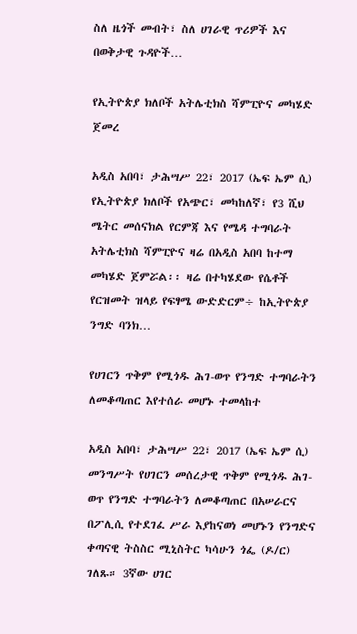ስለ ዜጎች መብት፣ ስለ ሀገራዊ ጥሪዎች እና በወቅታዊ ጉዳዮች…

የኢትዮጵያ ክለቦች አትሌቲክስ ሻምፒዮና መካሄድ ጀመረ

አዲስ አበባ፣ ታሕሣሥ 22፣ 2017 (ኤፍ ኤም ሲ) የኢትዮጵያ ክለቦች የአጭር፣ መካከለኛ፣ የ3 ሺህ ሜትር መሰናክል የርምጃ እና የሜዳ ተግባራት አትሌቲክስ ሻምፒዮና ዛሬ በአዲስ አበባ ከተማ መካሄድ ጀምሯል፡፡ ዛሬ በተካሄደው የሴቶች የርዝመት ዝላይ የፍፃሜ ውድድርም÷ ከኢትዮጵያ ንግድ ባንክ…

የሀገርን ጥቅም የሚጎዱ ሕገ-ወጥ የንግድ ተግባራትን ለመቆጣጠር እየተሰራ መሆኑ ተመላከተ

አዲስ አበባ፣ ታሕሣሥ 22፣ 2017 (ኤፍ ኤም ሲ) መንግሥት የሀገርን መሰረታዊ ጥቅም የሚጎዱ ሕገ-ወጥ የንግድ ተግባራትን ለመቆጣጠር በአሠራርና በፖሊሲ የተደገፈ ሥራ እያከናወነ መሆኑን የንግድና ቀጣናዊ ትስስር ሚኒስትር ካሳሁን ጎፌ (ዶ/ር) ገለጹ። 3ኛው ሀገር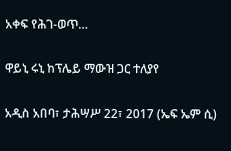አቀፍ የሕገ-ወጥ…

ዋይኒ ሩኒ ከፕሌይ ማውዝ ጋር ተለያየ

አዲስ አበባ፣ ታሕሣሥ 22፣ 2017 (ኤፍ ኤም ሲ)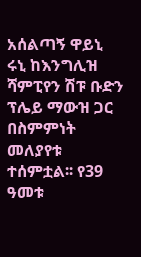አሰልጣኝ ዋይኒ ሩኒ ከእንግሊዝ ሻምፒየን ሽፑ ቡድን ፕሌይ ማውዝ ጋር በስምምነት መለያየቱ ተሰምቷል፡፡ የ39 ዓመቱ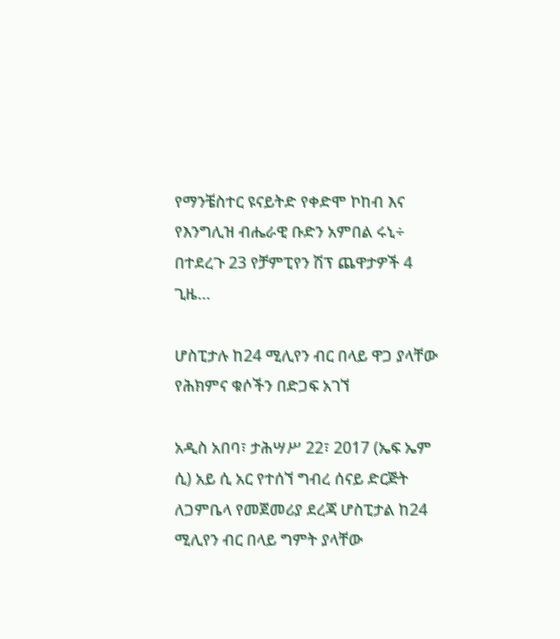የማንቼስተር ዩናይትድ የቀድሞ ኮከብ እና የእንግሊዝ ብሔራዊ ቡድን አምበል ሩኒ÷ በተደረጉ 23 የቻምፒየን ሽፕ ጨዋታዎች 4 ጊዜ…

ሆስፒታሉ ከ24 ሚሊየን ብር በላይ ዋጋ ያላቸው የሕክምና ቁሶችን በድጋፍ አገኘ

አዲስ አበባ፣ ታሕሣሥ 22፣ 2017 (ኤፍ ኤም ሲ) አይ ሲ አር የተሰኘ ግብረ ሰናይ ድርጅት ለጋምቤላ የመጀመሪያ ደረጃ ሆስፒታል ከ24 ሚሊየን ብር በላይ ግምት ያላቸው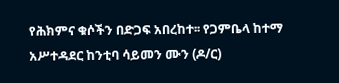የሕክምና ቁሶችን በድጋፍ አበረከተ፡፡ የጋምቤላ ከተማ አሥተዳደር ከንቲባ ሳይመን ሙን (ዶ/ር)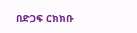በድጋፍ ርክክቡ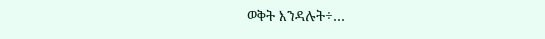ወቅት እንዳሉት÷…